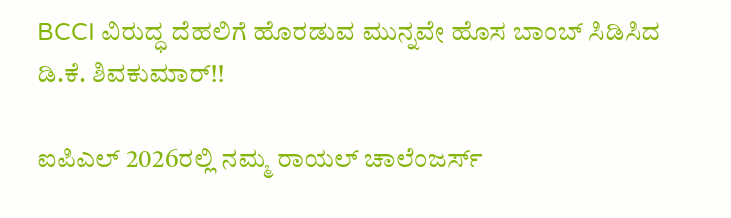BCCI ವಿರುದ್ಧ ದೆಹಲಿಗೆ ಹೊರಡುವ ಮುನ್ನವೇ ಹೊಸ ಬಾಂಬ್ ಸಿಡಿಸಿದ ಡಿ.ಕೆ. ಶಿವಕುಮಾರ್!!

ಐಪಿಎಲ್ 2026ರಲ್ಲಿ ನಮ್ಮ ರಾಯಲ್ ಚಾಲೆಂಜರ್ಸ್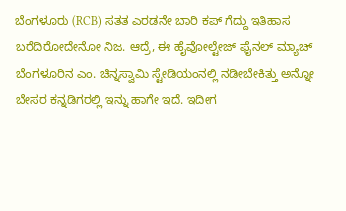ಬೆಂಗಳೂರು (RCB) ಸತತ ಎರಡನೇ ಬಾರಿ ಕಪ್ ಗೆದ್ದು ಇತಿಹಾಸ ಬರೆದಿರೋದೇನೋ ನಿಜ. ಆದ್ರೆ, ಈ ಹೈವೋಲ್ಟೇಜ್ ಫೈನಲ್ ಮ್ಯಾಚ್ ಬೆಂಗಳೂರಿನ ಎಂ. ಚಿನ್ನಸ್ವಾಮಿ ಸ್ಟೇಡಿಯಂನಲ್ಲಿ ನಡೀಬೇಕಿತ್ತು ಅನ್ನೋ ಬೇಸರ ಕನ್ನಡಿಗರಲ್ಲಿ ಇನ್ನು ಹಾಗೇ ಇದೆ. ಇದೀಗ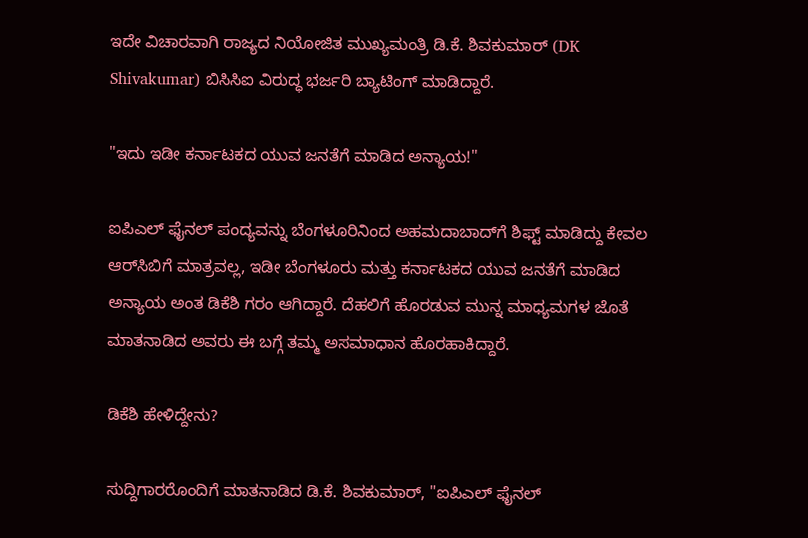ಇದೇ ವಿಚಾರವಾಗಿ ರಾಜ್ಯದ ನಿಯೋಜಿತ ಮುಖ್ಯಮಂತ್ರಿ ಡಿ.ಕೆ. ಶಿವಕುಮಾರ್ (DK Shivakumar) ಬಿಸಿಸಿಐ ವಿರುದ್ಧ ಭರ್ಜರಿ ಬ್ಯಾಟಿಂಗ್ ಮಾಡಿದ್ದಾರೆ.

"ಇದು ಇಡೀ ಕರ್ನಾಟಕದ ಯುವ ಜನತೆಗೆ ಮಾಡಿದ ಅನ್ಯಾಯ!"

ಐಪಿಎಲ್ ಫೈನಲ್ ಪಂದ್ಯವನ್ನು ಬೆಂಗಳೂರಿನಿಂದ ಅಹಮದಾಬಾದ್‌ಗೆ ಶಿಫ್ಟ್ ಮಾಡಿದ್ದು ಕೇವಲ ಆರ್‌ಸಿಬಿಗೆ ಮಾತ್ರವಲ್ಲ, ಇಡೀ ಬೆಂಗಳೂರು ಮತ್ತು ಕರ್ನಾಟಕದ ಯುವ ಜನತೆಗೆ ಮಾಡಿದ ಅನ್ಯಾಯ ಅಂತ ಡಿಕೆಶಿ ಗರಂ ಆಗಿದ್ದಾರೆ. ದೆಹಲಿಗೆ ಹೊರಡುವ ಮುನ್ನ ಮಾಧ್ಯಮಗಳ ಜೊತೆ ಮಾತನಾಡಿದ ಅವರು ಈ ಬಗ್ಗೆ ತಮ್ಮ ಅಸಮಾಧಾನ ಹೊರಹಾಕಿದ್ದಾರೆ.

ಡಿಕೆಶಿ ಹೇಳಿದ್ದೇನು?

ಸುದ್ದಿಗಾರರೊಂದಿಗೆ ಮಾತನಾಡಿದ ಡಿ.ಕೆ. ಶಿವಕುಮಾರ್, "ಐಪಿಎಲ್ ಫೈನಲ್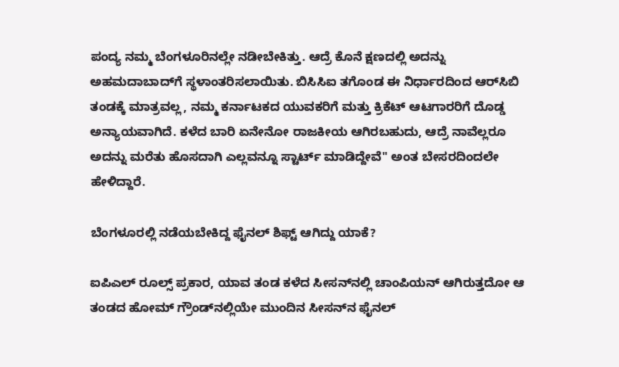ಪಂದ್ಯ ನಮ್ಮ ಬೆಂಗಳೂರಿನಲ್ಲೇ ನಡೀಬೇಕಿತ್ತು. ಆದ್ರೆ ಕೊನೆ ಕ್ಷಣದಲ್ಲಿ ಅದನ್ನು ಅಹಮದಾಬಾದ್‌ಗೆ ಸ್ಥಳಾಂತರಿಸಲಾಯಿತು. ಬಿಸಿಸಿಐ ತಗೊಂಡ ಈ ನಿರ್ಧಾರದಿಂದ ಆರ್‌ಸಿಬಿ ತಂಡಕ್ಕೆ ಮಾತ್ರವಲ್ಲ, ನಮ್ಮ ಕರ್ನಾಟಕದ ಯುವಕರಿಗೆ ಮತ್ತು ಕ್ರಿಕೆಟ್ ಆಟಗಾರರಿಗೆ ದೊಡ್ಡ ಅನ್ಯಾಯವಾಗಿದೆ. ಕಳೆದ ಬಾರಿ ಏನೇನೋ ರಾಜಕೀಯ ಆಗಿರಬಹುದು, ಆದ್ರೆ ನಾವೆಲ್ಲರೂ ಅದನ್ನು ಮರೆತು ಹೊಸದಾಗಿ ಎಲ್ಲವನ್ನೂ ಸ್ಟಾರ್ಟ್ ಮಾಡಿದ್ದೇವೆ" ಅಂತ ಬೇಸರದಿಂದಲೇ ಹೇಳಿದ್ದಾರೆ.

ಬೆಂಗಳೂರಲ್ಲಿ ನಡೆಯಬೇಕಿದ್ದ ಫೈನಲ್ ಶಿಫ್ಟ್ ಆಗಿದ್ದು ಯಾಕೆ?

ಐಪಿಎಲ್ ರೂಲ್ಸ್ ಪ್ರಕಾರ, ಯಾವ ತಂಡ ಕಳೆದ ಸೀಸನ್‌ನಲ್ಲಿ ಚಾಂಪಿಯನ್ ಆಗಿರುತ್ತದೋ ಆ ತಂಡದ ಹೋಮ್ ಗ್ರೌಂಡ್‌ನಲ್ಲಿಯೇ ಮುಂದಿನ ಸೀಸನ್‌ನ ಫೈನಲ್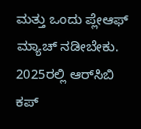ಮತ್ತು ಒಂದು ಪ್ಲೇಆಫ್ ಮ್ಯಾಚ್ ನಡೀಬೇಕು. 2025ರಲ್ಲಿ ಆರ್‌ಸಿಬಿ ಕಪ್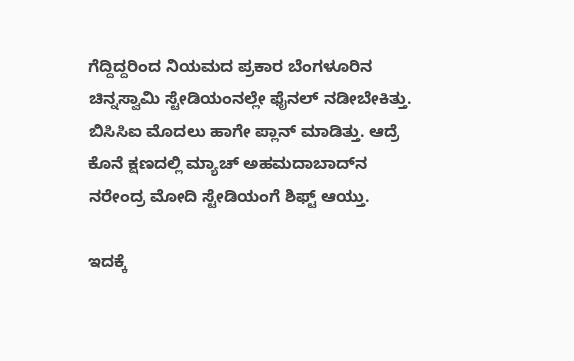ಗೆದ್ದಿದ್ದರಿಂದ ನಿಯಮದ ಪ್ರಕಾರ ಬೆಂಗಳೂರಿನ ಚಿನ್ನಸ್ವಾಮಿ ಸ್ಟೇಡಿಯಂನಲ್ಲೇ ಫೈನಲ್ ನಡೀಬೇಕಿತ್ತು. ಬಿಸಿಸಿಐ ಮೊದಲು ಹಾಗೇ ಪ್ಲಾನ್ ಮಾಡಿತ್ತು. ಆದ್ರೆ ಕೊನೆ ಕ್ಷಣದಲ್ಲಿ ಮ್ಯಾಚ್ ಅಹಮದಾಬಾದ್‌ನ ನರೇಂದ್ರ ಮೋದಿ ಸ್ಟೇಡಿಯಂಗೆ ಶಿಫ್ಟ್ ಆಯ್ತು.

ಇದಕ್ಕೆ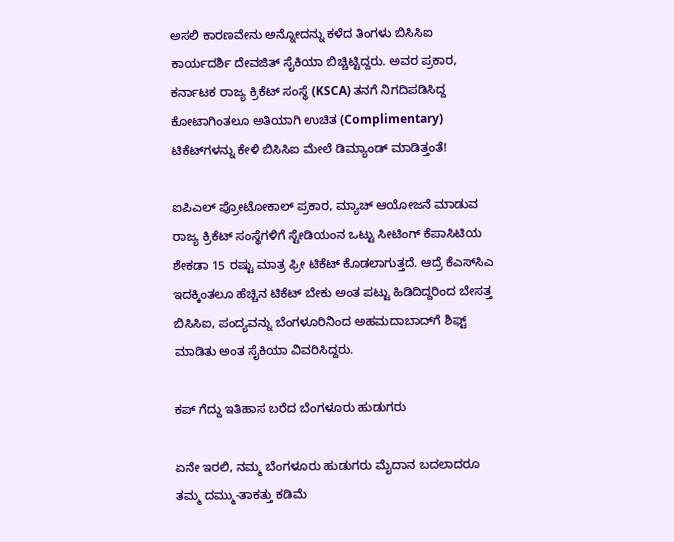ಅಸಲಿ ಕಾರಣವೇನು ಅನ್ನೋದನ್ನು ಕಳೆದ ತಿಂಗಳು ಬಿಸಿಸಿಐ ಕಾರ್ಯದರ್ಶಿ ದೇವಜಿತ್ ಸೈಕಿಯಾ ಬಿಚ್ಚಿಟ್ಟಿದ್ದರು. ಅವರ ಪ್ರಕಾರ, ಕರ್ನಾಟಕ ರಾಜ್ಯ ಕ್ರಿಕೆಟ್ ಸಂಸ್ಥೆ (KSCA) ತನಗೆ ನಿಗದಿಪಡಿಸಿದ್ದ ಕೋಟಾಗಿಂತಲೂ ಅತಿಯಾಗಿ ಉಚಿತ (Complimentary) ಟಿಕೆಟ್‌ಗಳನ್ನು ಕೇಳಿ ಬಿಸಿಸಿಐ ಮೇಲೆ ಡಿಮ್ಯಾಂಡ್ ಮಾಡಿತ್ತಂತೆ!

ಐಪಿಎಲ್ ಪ್ರೋಟೋಕಾಲ್ ಪ್ರಕಾರ, ಮ್ಯಾಚ್ ಆಯೋಜನೆ ಮಾಡುವ ರಾಜ್ಯ ಕ್ರಿಕೆಟ್ ಸಂಸ್ಥೆಗಳಿಗೆ ಸ್ಟೇಡಿಯಂನ ಒಟ್ಟು ಸೀಟಿಂಗ್ ಕೆಪಾಸಿಟಿಯ ಶೇಕಡಾ 15 ರಷ್ಟು ಮಾತ್ರ ಫ್ರೀ ಟಿಕೆಟ್ ಕೊಡಲಾಗುತ್ತದೆ. ಆದ್ರೆ ಕೆಎಸ್‌ಸಿಎ ಇದಕ್ಕಿಂತಲೂ ಹೆಚ್ಚಿನ ಟಿಕೆಟ್ ಬೇಕು ಅಂತ ಪಟ್ಟು ಹಿಡಿದಿದ್ದರಿಂದ ಬೇಸತ್ತ ಬಿಸಿಸಿಐ, ಪಂದ್ಯವನ್ನು ಬೆಂಗಳೂರಿನಿಂದ ಅಹಮದಾಬಾದ್‌ಗೆ ಶಿಫ್ಟ್ ಮಾಡಿತು ಅಂತ ಸೈಕಿಯಾ ವಿವರಿಸಿದ್ದರು.

ಕಪ್ ಗೆದ್ದು ಇತಿಹಾಸ ಬರೆದ ಬೆಂಗಳೂರು ಹುಡುಗರು

ಏನೇ ಇರಲಿ, ನಮ್ಮ ಬೆಂಗಳೂರು ಹುಡುಗರು ಮೈದಾನ ಬದಲಾದರೂ ತಮ್ಮ ದಮ್ಮು-ತಾಕತ್ತು ಕಡಿಮೆ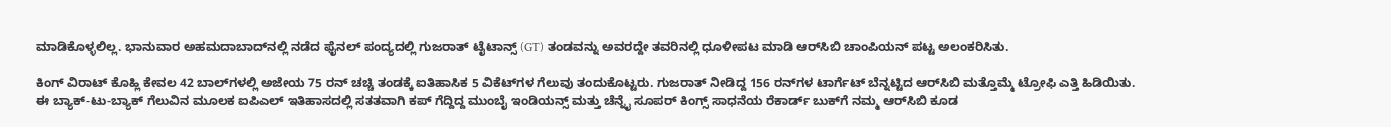ಮಾಡಿಕೊಳ್ಳಲಿಲ್ಲ. ಭಾನುವಾರ ಅಹಮದಾಬಾದ್‌ನಲ್ಲಿ ನಡೆದ ಫೈನಲ್ ಪಂದ್ಯದಲ್ಲಿ ಗುಜರಾತ್ ಟೈಟಾನ್ಸ್ (GT) ತಂಡವನ್ನು ಅವರದ್ದೇ ತವರಿನಲ್ಲಿ ಧೂಳೀಪಟ ಮಾಡಿ ಆರ್‌ಸಿಬಿ ಚಾಂಪಿಯನ್ ಪಟ್ಟ ಅಲಂಕರಿಸಿತು.

ಕಿಂಗ್ ವಿರಾಟ್ ಕೊಹ್ಲಿ ಕೇವಲ 42 ಬಾಲ್‌ಗಳಲ್ಲಿ ಅಜೇಯ 75 ರನ್ ಚಚ್ಚಿ ತಂಡಕ್ಕೆ ಐತಿಹಾಸಿಕ 5 ವಿಕೆಟ್‌ಗಳ ಗೆಲುವು ತಂದುಕೊಟ್ಟರು. ಗುಜರಾತ್ ನೀಡಿದ್ದ 156 ರನ್‌ಗಳ ಟಾರ್ಗೆಟ್ ಬೆನ್ನಟ್ಟಿದ ಆರ್‌ಸಿಬಿ ಮತ್ತೊಮ್ಮೆ ಟ್ರೋಫಿ ಎತ್ತಿ ಹಿಡಿಯಿತು. ಈ ಬ್ಯಾಕ್-ಟು-ಬ್ಯಾಕ್ ಗೆಲುವಿನ ಮೂಲಕ ಐಪಿಎಲ್ ಇತಿಹಾಸದಲ್ಲಿ ಸತತವಾಗಿ ಕಪ್ ಗೆದ್ದಿದ್ದ ಮುಂಬೈ ಇಂಡಿಯನ್ಸ್ ಮತ್ತು ಚೆನ್ನೈ ಸೂಪರ್ ಕಿಂಗ್ಸ್ ಸಾಧನೆಯ ರೆಕಾರ್ಡ್ ಬುಕ್‌ಗೆ ನಮ್ಮ ಆರ್‌ಸಿಬಿ ಕೂಡ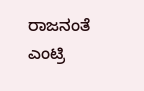ರಾಜನಂತೆ ಎಂಟ್ರಿ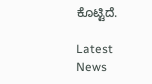ಕೊಟ್ಟಿದೆ.

Latest News